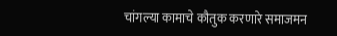चांगल्या कामाचे कौतुक करणारे समाजमन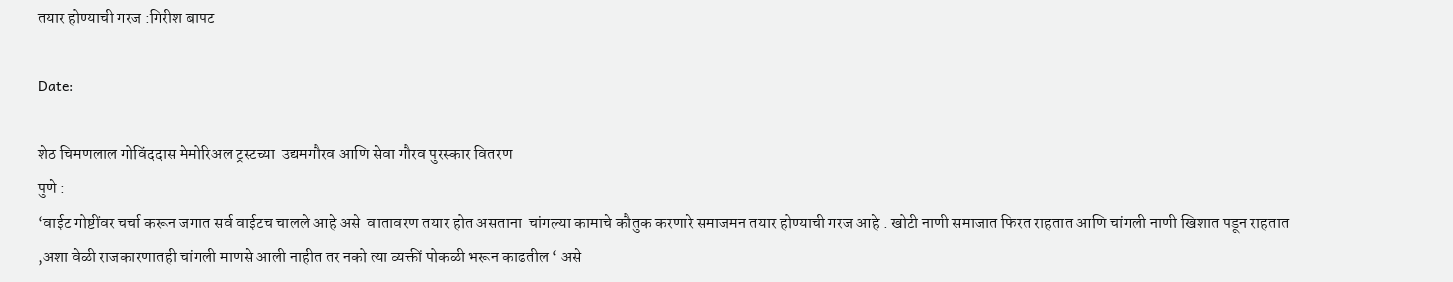तयार होण्याची गरज :गिरीश बापट

Date:

शेठ चिमणलाल गोविंददास मेमोरिअल ट्रस्टच्या  उद्यमगौरव आणि सेवा गौरव पुरस्कार वितरण
पुणे :
‘वाईट गोष्टींवर चर्चा करून जगात सर्व वाईटच चालले आहे असे  वातावरण तयार होत असताना  चांगल्या कामाचे कौतुक करणारे समाजमन तयार होण्याची गरज आहे . खोटी नाणी समाजात फिरत राहतात आणि चांगली नाणी खिशात पडून राहतात ,अशा वेळी राजकारणातही चांगली माणसे आली नाहीत तर नको त्या व्यक्तीं पोकळी भरून काढतील ‘ असे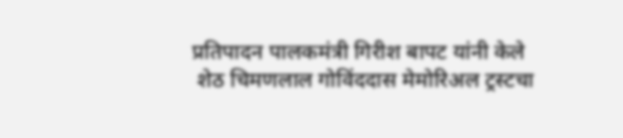प्रतिपादन पालकमंत्री गिरीश बापट यांनी केले
 शेठ चिमणलाल गोविंददास मेमोरिअल ट्रस्टचा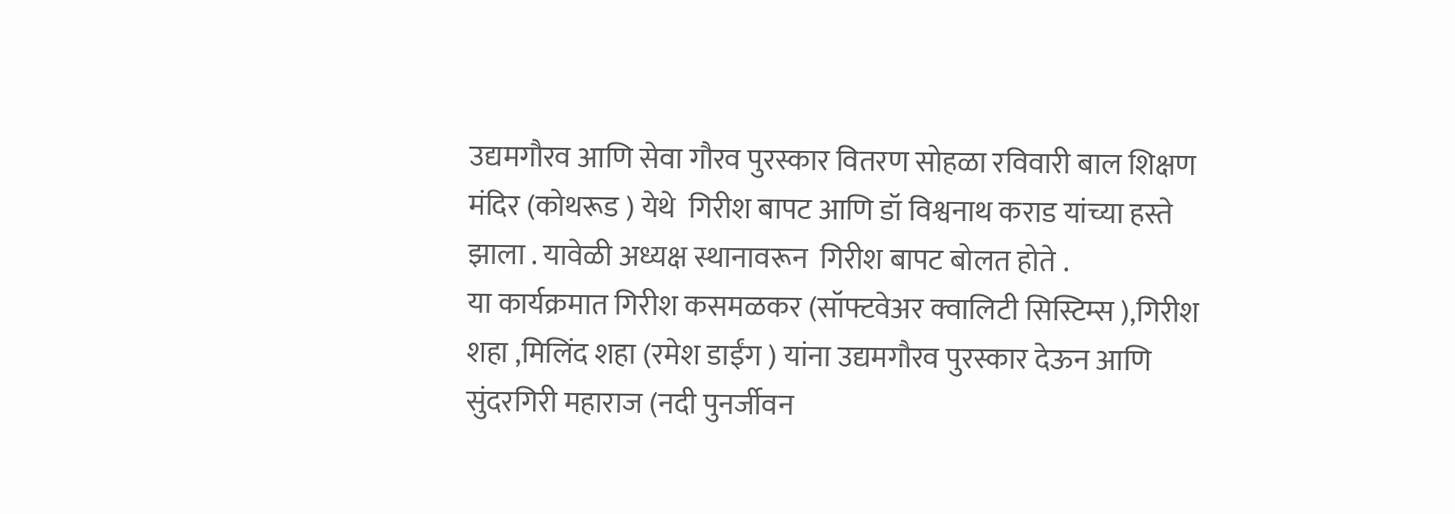उद्यमगौरव आणि सेवा गौरव पुरस्कार वितरण सोहळा रविवारी बाल शिक्षण मंदिर (कोथरूड ) येथे  गिरीश बापट आणि डॉ विश्वनाथ कराड यांच्या हस्ते झाला . यावेळी अध्यक्ष स्थानावरून  गिरीश बापट बोलत होते .
या कार्यक्रमात गिरीश कसमळकर (सॉफ्टवेअर क्वालिटी सिस्टिम्स ),गिरीश शहा ,मिलिंद शहा (रमेश डाईंग ) यांना उद्यमगौरव पुरस्कार देऊन आणि सुंदरगिरी महाराज (नदी पुनर्जीवन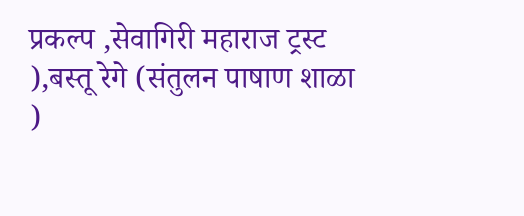प्रकल्प ,सेवागिरी महाराज ट्रस्ट ),बस्तू रेगे (संतुलन पाषाण शाळा )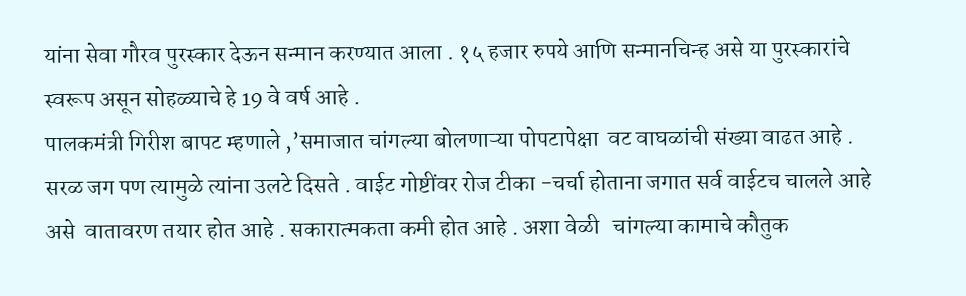यांना सेवा गौरव पुरस्कार देऊन सन्मान करण्यात आला . १५ हजार रुपये आणि सन्मानचिन्ह असे या पुरस्कारांचे स्वरूप असून सोहळ्याचे हे 19 वे वर्ष आहे .
पालकमंत्री गिरीश बापट म्हणाले ,’समाजात चांगल्या बोलणाऱ्या पोपटापेक्षा  वट वाघळांची संख्या वाढत आहे . सरळ जग पण त्यामुळे त्यांना उलटे दिसते . वाईट गोष्टींवर रोज टीका -चर्चा होताना जगात सर्व वाईटच चालले आहे असे  वातावरण तयार होत आहे . सकारात्मकता कमी होत आहे . अशा वेळी   चांगल्या कामाचे कौतुक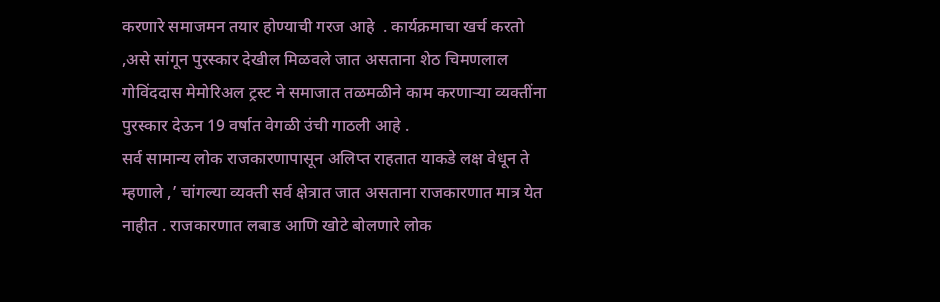करणारे समाजमन तयार होण्याची गरज आहे  . कार्यक्रमाचा खर्च करतो ,असे सांगून पुरस्कार देखील मिळवले जात असताना शेठ चिमणलाल गोविंददास मेमोरिअल ट्रस्ट ने समाजात तळमळीने काम करणाऱ्या व्यक्तींना पुरस्कार देऊन 19 वर्षात वेगळी उंची गाठली आहे .
सर्व सामान्य लोक राजकारणापासून अलिप्त राहतात याकडे लक्ष वेधून ते म्हणाले ,’ चांगल्या व्यक्ती सर्व क्षेत्रात जात असताना राजकारणात मात्र येत नाहीत . राजकारणात लबाड आणि खोटे बोलणारे लोक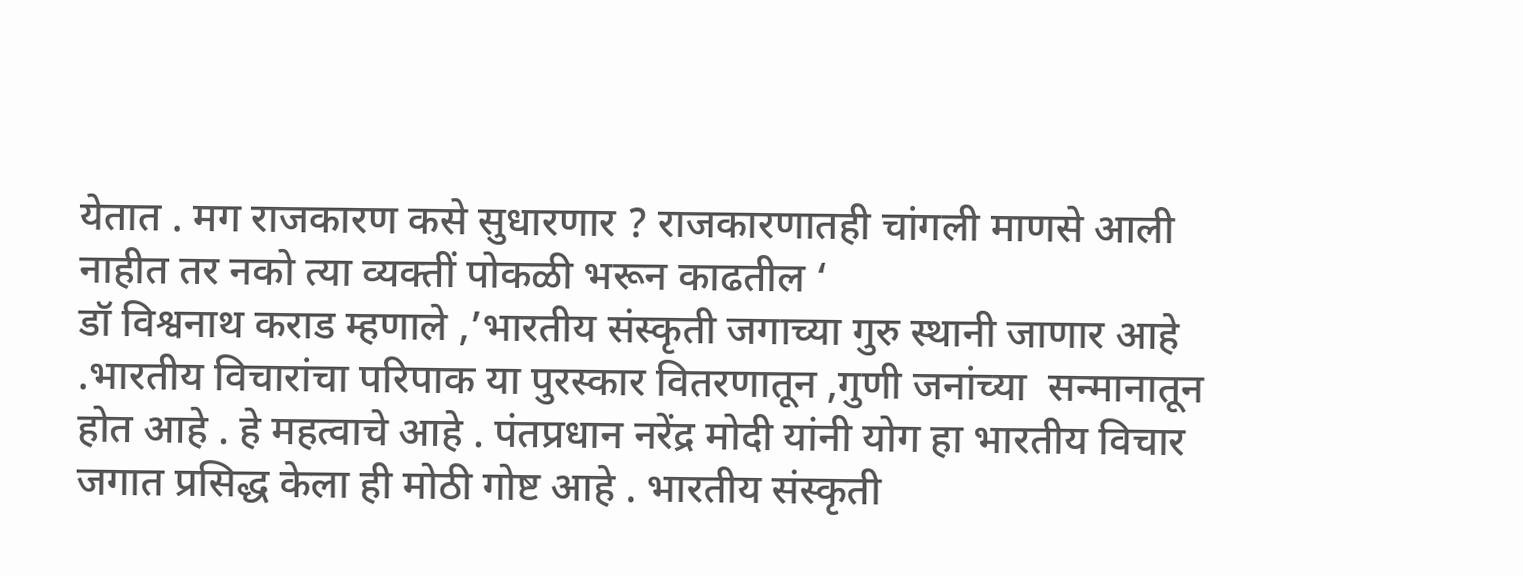येतात . मग राजकारण कसे सुधारणार ? राजकारणातही चांगली माणसे आली नाहीत तर नको त्या व्यक्तीं पोकळी भरून काढतील ‘
डॉ विश्वनाथ कराड म्हणाले ,’भारतीय संस्कृती जगाच्या गुरु स्थानी जाणार आहे .भारतीय विचारांचा परिपाक या पुरस्कार वितरणातून ,गुणी जनांच्या  सन्मानातून होत आहे . हे महत्वाचे आहे . पंतप्रधान नरेंद्र मोदी यांनी योग हा भारतीय विचार जगात प्रसिद्ध केला ही मोठी गोष्ट आहे . भारतीय संस्कृती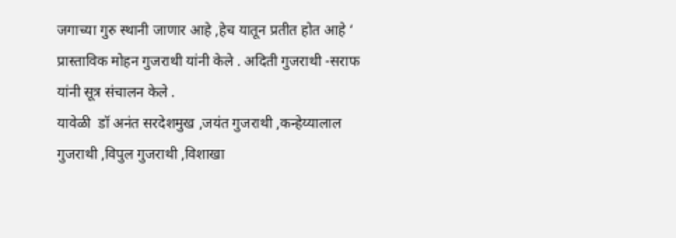जगाच्या गुरु स्थानी जाणार आहे ,हेच यातून प्रतीत होत आहे ‘
प्रास्ताविक मोहन गुजराथी यांनी केले . अदिती गुजराथी -सराफ यांनी सूत्र संचालन केले .
यावेळी  डॉ अनंत सरदेशमुख ,जयंत गुजराथी ,कन्हेय्यालाल गुजराथी ,विपुल गुजराथी ,विशाखा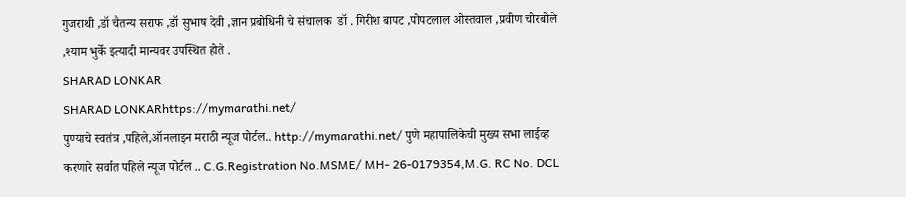गुजराथी ,डॉ चैतन्य सराफ ,डॉ सुभाष देवी ,ज्ञान प्रबोधिनी चे संचालक  डॉ . गिरीश बापट ,पोपटलाल ओस्तवाल ,प्रवीण चोरबोले ,श्याम भुर्के इत्यादी मान्यवर उपस्थित होते .
SHARAD LONKAR
SHARAD LONKARhttps://mymarathi.net/
पुण्याचे स्वतंत्र ,पहिले,ऑनलाइन मराठी न्यूज पोर्टल.. http://mymarathi.net/ पुणे महापालिकेची मुख्य सभा लाईव्ह करणारे सर्वात पहिले न्यूज पोर्टल .. C.G.Registration No.MSME/ MH- 26-0179354,M.G. RC No. DCL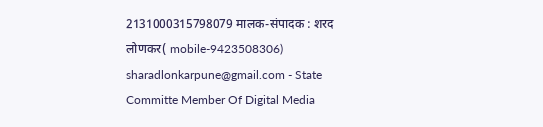2131000315798079 मालक-संपादक : शरद लोणकर( mobile-9423508306) sharadlonkarpune@gmail.com - State Committe Member Of Digital Media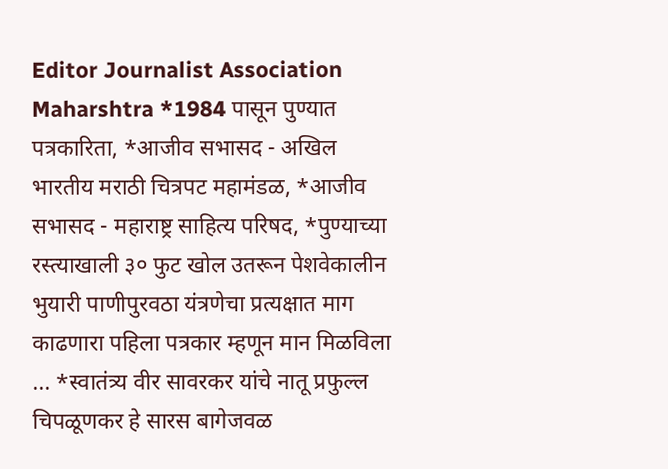Editor Journalist Association Maharshtra *1984 पासून पुण्यात पत्रकारिता, *आजीव सभासद - अखिल भारतीय मराठी चित्रपट महामंडळ, *आजीव सभासद - महाराष्ट्र साहित्य परिषद, *पुण्याच्या रस्त्याखाली ३० फुट खोल उतरून पेशवेकालीन भुयारी पाणीपुरवठा यंत्रणेचा प्रत्यक्षात माग काढणारा पहिला पत्रकार म्हणून मान मिळविला ... *स्वातंत्र्य वीर सावरकर यांचे नातू प्रफुल्ल चिपळूणकर हे सारस बागेजवळ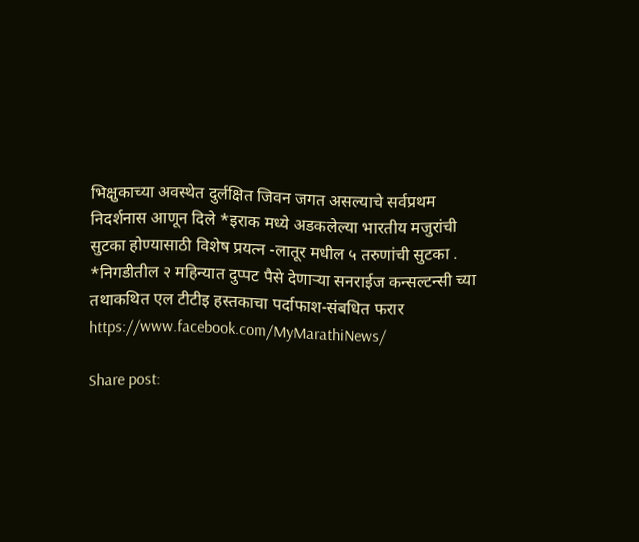भिक्षुकाच्या अवस्थेत दुर्लक्षित जिवन जगत असल्याचे सर्वप्रथम निदर्शनास आणून दिले *इराक मध्ये अडकलेल्या भारतीय मजुरांची सुटका होण्यासाठी विशेष प्रयत्न -लातूर मधील ५ तरुणांची सुटका . *निगडीतील २ महिन्यात दुप्पट पैसे देणाऱ्या सनराईज कन्सल्टन्सी च्या तथाकथित एल टीटीइ हस्तकाचा पर्दाफाश-संबधित फरार https://www.facebook.com/MyMarathiNews/

Share post: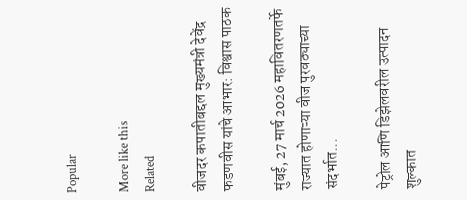Popular

More like this
Related

वीजदर कपातीबद्दल मुख्यमंत्री देवेंद्र फडणवीस यांचे आभार: विश्वास पाठक

मुंबई, 27 मार्च 2026 महावितरणतर्फे राज्यात होणाऱ्या वीज पुरवठ्याच्या संदर्भात...

पेट्रोल आणि डिझेलवरील उत्पादन शुल्कात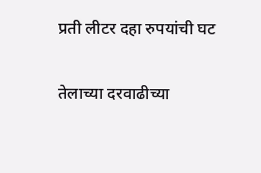प्रती लीटर दहा रुपयांची घट

तेलाच्या दरवाढीच्या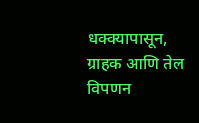धक्क्यापासून, ग्राहक आणि तेल विपणन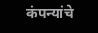कंपन्यांचे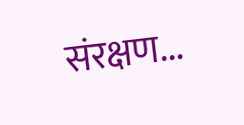संरक्षण...